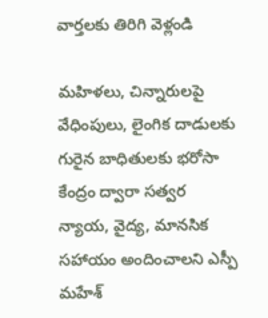వార్తలకు తిరిగి వెళ్లండి

మహిళలు, చిన్నారులపై వేధింపులు, లైంగిక దాడులకు గురైన బాధితులకు భరోసా కేంద్రం ద్వారా సత్వర న్యాయ, వైద్య, మానసిక సహాయం అందించాలని ఎస్పీ మహేశ్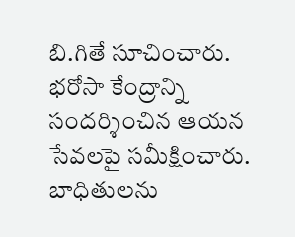బి.గితే సూచించారు.
భరోసా కేంద్రాన్ని సందర్శించిన ఆయన సేవలపై సమీక్షించారు. బాధితులను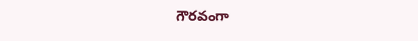గౌరవంగా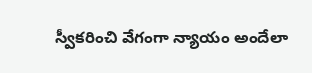స్వీకరించి వేగంగా న్యాయం అందేలా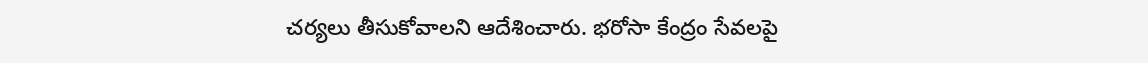చర్యలు తీసుకోవాలని ఆదేశించారు. భరోసా కేంద్రం సేవలపై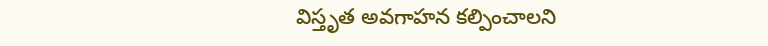విస్తృత అవగాహన కల్పించాలని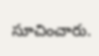సూచించారు.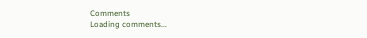Comments
Loading comments...